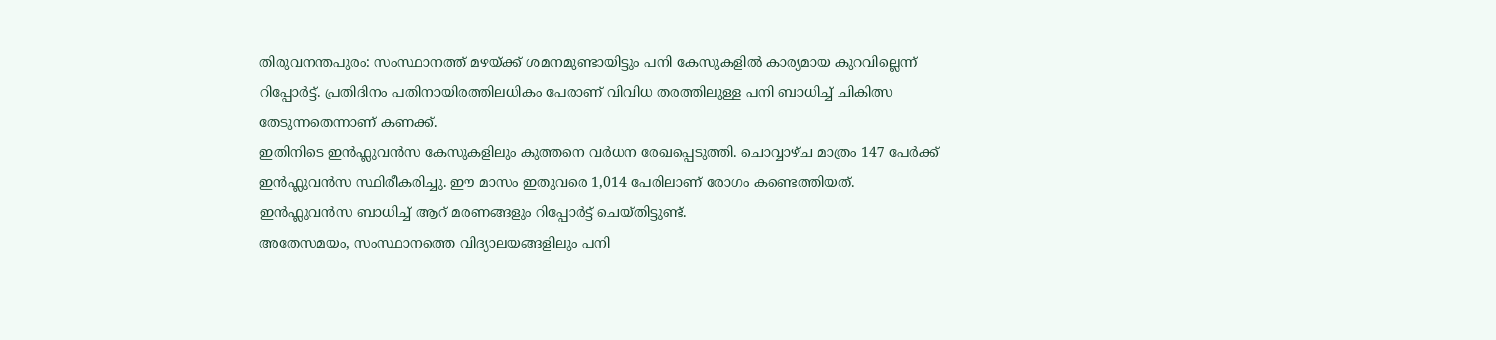തിരുവനന്തപുരം: സംസ്ഥാനത്ത് മഴയ്ക്ക് ശമനമുണ്ടായിട്ടും പനി കേസുകളിൽ കാര്യമായ കുറവില്ലെന്ന് റിപ്പോർട്ട്. പ്രതിദിനം പതിനായിരത്തിലധികം പേരാണ് വിവിധ തരത്തിലുള്ള പനി ബാധിച്ച് ചികിത്സ തേടുന്നതെന്നാണ് കണക്ക്.
ഇതിനിടെ ഇൻഫ്ലുവൻസ കേസുകളിലും കുത്തനെ വർധന രേഖപ്പെടുത്തി. ചൊവ്വാഴ്ച മാത്രം 147 പേർക്ക് ഇൻഫ്ലുവൻസ സ്ഥിരീകരിച്ചു. ഈ മാസം ഇതുവരെ 1,014 പേരിലാണ് രോഗം കണ്ടെത്തിയത്. ഇൻഫ്ലുവൻസ ബാധിച്ച് ആറ് മരണങ്ങളും റിപ്പോർട്ട് ചെയ്തിട്ടുണ്ട്.
അതേസമയം, സംസ്ഥാനത്തെ വിദ്യാലയങ്ങളിലും പനി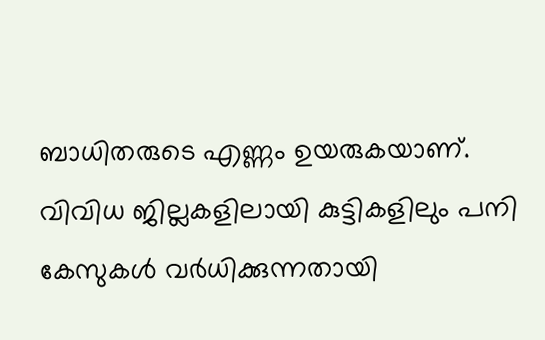ബാധിതരുടെ എണ്ണം ഉയരുകയാണ്. വിവിധ ജില്ലകളിലായി കുട്ടികളിലും പനി കേസുകൾ വർധിക്കുന്നതായി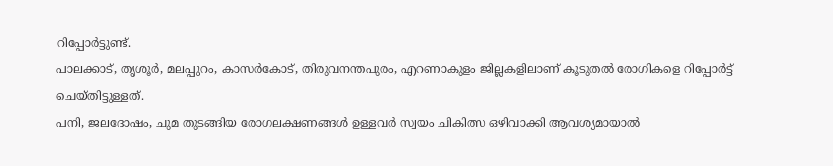റിപ്പോർട്ടുണ്ട്.
പാലക്കാട്, തൃശൂർ, മലപ്പുറം, കാസർകോട്, തിരുവനന്തപുരം, എറണാകുളം ജില്ലകളിലാണ് കൂടുതൽ രോഗികളെ റിപ്പോർട്ട് ചെയ്തിട്ടുള്ളത്.
പനി, ജലദോഷം, ചുമ തുടങ്ങിയ രോഗലക്ഷണങ്ങൾ ഉള്ളവർ സ്വയം ചികിത്സ ഒഴിവാക്കി ആവശ്യമായാൽ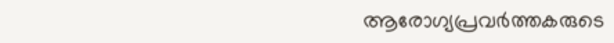ആരോഗ്യപ്രവർത്തകരുടെ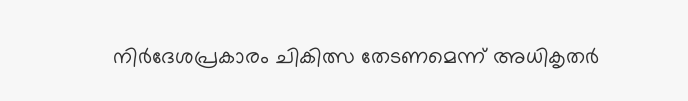നിർദേശപ്രകാരം ചികിത്സ തേടണമെന്ന് അധികൃതർ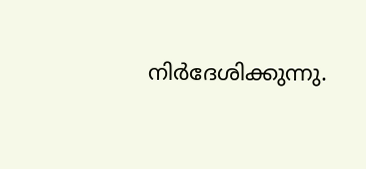നിർദേശിക്കുന്നു.